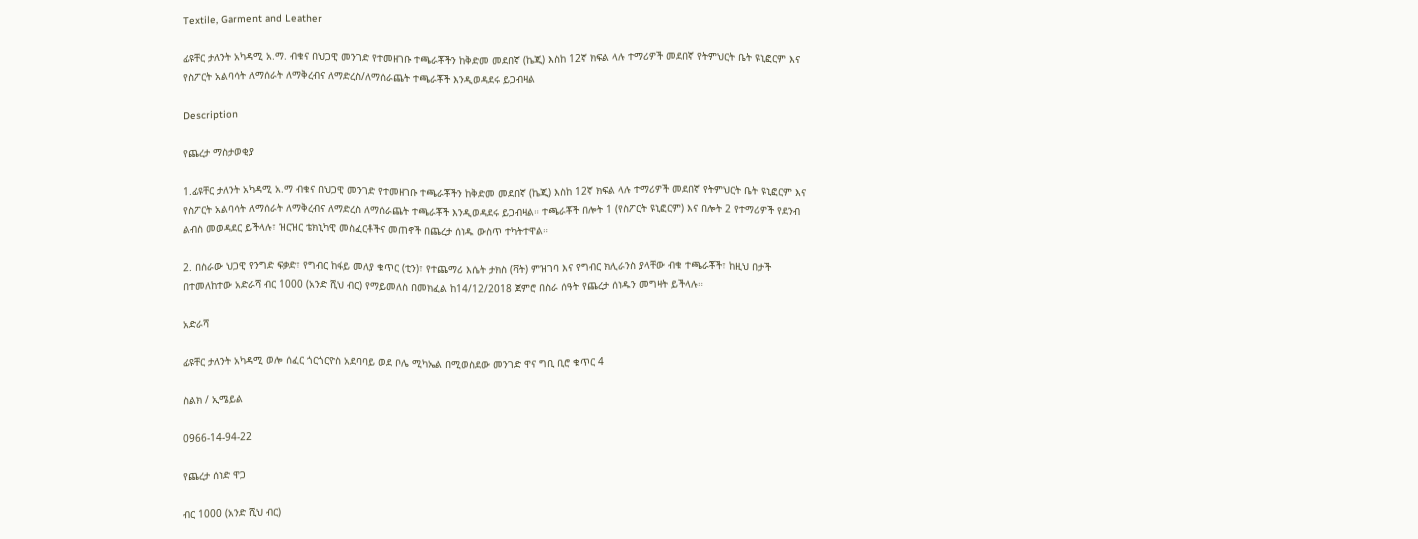Textile, Garment and Leather

ፊዩቸር ታለንት አካዳሚ አ.ማ. ብቁና በህጋዊ መንገድ የተመዘገቡ ተጫራቾችን ከቅድመ መደበኛ (ኬጂ) እስከ 12ኛ ክፍል ላሉ ተማሪዎች መደበኛ የትምህርት ቤት ዩኒፎርም እና የስፖርት አልባሳት ለማሰራት ለማቅረብና ለማድረስ/ለማሰራጨት ተጫራቾች እንዲወዳደሩ ይጋብዛል

Description

የጨረታ ማስታወቂያ

1.ፊዩቸር ታለንት አካዳሚ አ.ማ ብቁና በህጋዊ መንገድ የተመዘገቡ ተጫራቾችን ከቅድመ መደበኛ (ኬጂ) እስከ 12ኛ ክፍል ላሉ ተማሪዎች መደበኛ የትምህርት ቤት ዩኒፎርም እና የስፖርት አልባሳት ለማሰራት ለማቅረብና ለማድረስ ለማሰራጨት ተጫራቾች እንዲወዳደሩ ይጋብዛል። ተጫራቾች በሎት 1 (የስፖርት ዩኒፎርም) እና በሎት 2 የተማሪዎች የደንብ ልብስ መወዳደር ይችላሉ፣ ዝርዝር ቴክኒካዊ መስፈርቶችና መጠኖች በጨረታ ሰነዱ ውስጥ ተካትተዋል።

2. በስራው ህጋዊ የንግድ ፍቃድ፣ የግብር ከፋይ መለያ ቁጥር (ቲን)፣ የተጨማሪ እሴት ታክስ (ቫት) ምዝገባ እና የግብር ክሊራንስ ያላቸው ብቁ ተጫራቾች፣ ከዚህ በታች በተመለከተው አድራሻ ብር 1000 (አንድ ሺህ ብር) የማይመለስ በመክፈል ከ14/12/2018 ጀምሮ በስራ ሰዓት የጨረታ ሰነዱን መግዛት ይችላሉ።

አድራሻ

ፊዩቸር ታለንት አካዳሚ ወሎ ሰፈር ጎርጎርዮስ አደባባይ ወደ ቦሌ ሚካኤል በሚወስደው መንገድ ዋና ግቢ ቢሮ ቁጥር 4

ስልክ / ኢሜይል

0966-14-94-22

የጨረታ ሰነድ ዋጋ

ብር 1000 (አንድ ሺህ ብር)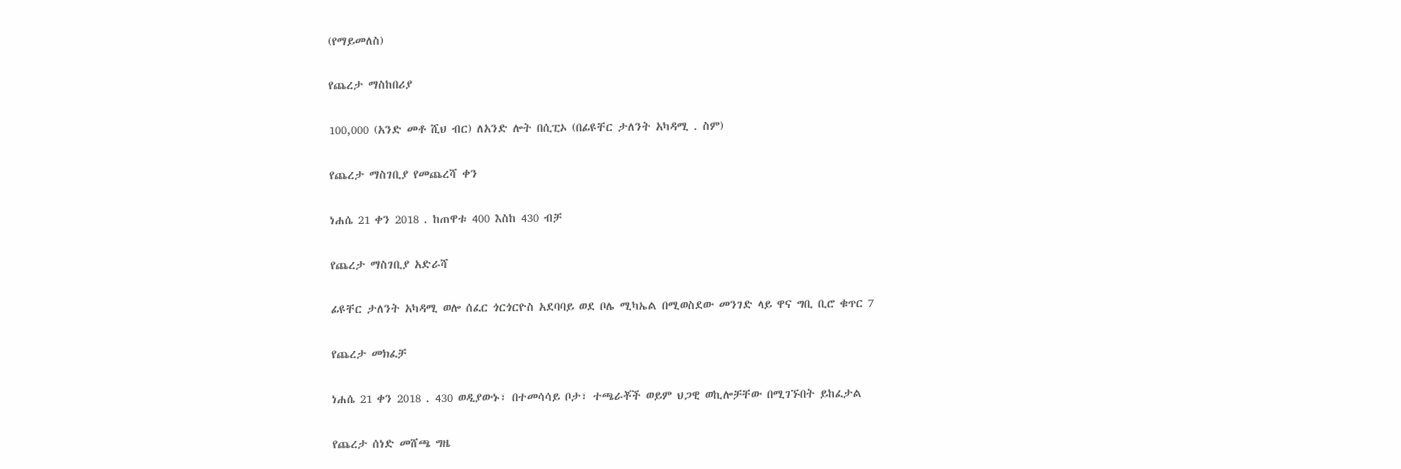(የማይመለስ)

የጨረታ ማስከበሪያ

100,000 (አንድ መቶ ሺህ ብር) ለአንድ ሎት በሲፒኦ (በፊዩቸር ታለንት አካዳሚ . ስም)

የጨረታ ማስገቢያ የመጨረሻ ቀን

ነሐሴ 21 ቀን 2018 . ከጠዋቱ 400 እስከ 430 ብቻ

የጨረታ ማስገቢያ አድራሻ

ፊዩቸር ታለንት አካዳሚ ወሎ ሰፈር ጎርጎርዮስ አደባባይ ወደ ቦሌ ሚካኤል በሚወስደው መንገድ ላይ ዋና ግቢ ቢሮ ቁጥር 7

የጨረታ መክፈቻ

ነሐሴ 21 ቀን 2018 . 430 ወዲያውኑ፣ በተመሳሳይ ቦታ፣ ተጫራቾች ወይም ህጋዊ ወኪሎቻቸው በሚገኙበት ይከፈታል

የጨረታ ሰነድ መሸጫ ግዜ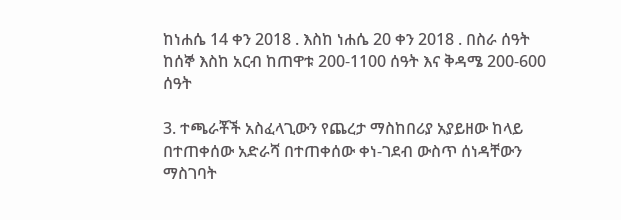ከነሐሴ 14 ቀን 2018 . እስከ ነሐሴ 20 ቀን 2018 . በስራ ሰዓት ከሰኞ እስከ አርብ ከጠዋቱ 200-1100 ሰዓት እና ቅዳሜ 200-600 ሰዓት

3. ተጫራቾች አስፈላጊውን የጨረታ ማስከበሪያ አያይዘው ከላይ በተጠቀሰው አድራሻ በተጠቀሰው ቀነ-ገደብ ውስጥ ሰነዳቸውን ማስገባት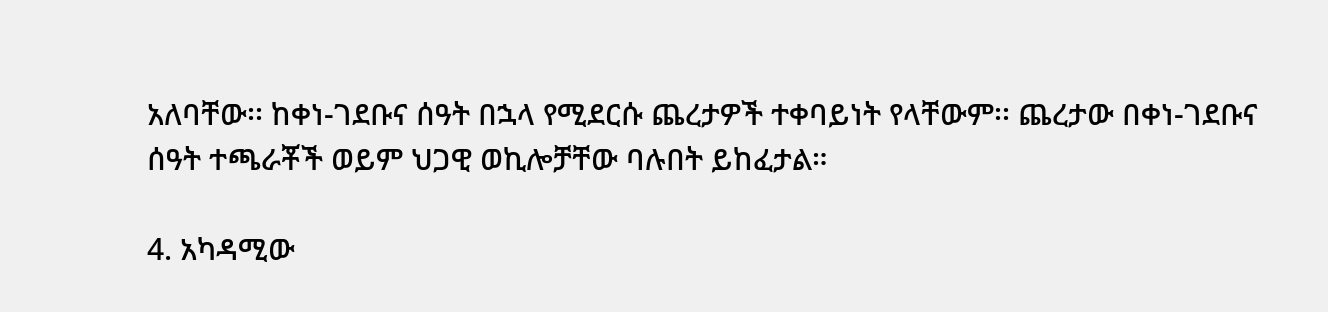አለባቸው፡፡ ከቀነ-ገደቡና ሰዓት በኋላ የሚደርሱ ጨረታዎች ተቀባይነት የላቸውም፡፡ ጨረታው በቀነ-ገደቡና ሰዓት ተጫራቾች ወይም ህጋዊ ወኪሎቻቸው ባሉበት ይከፈታል።

4. አካዳሚው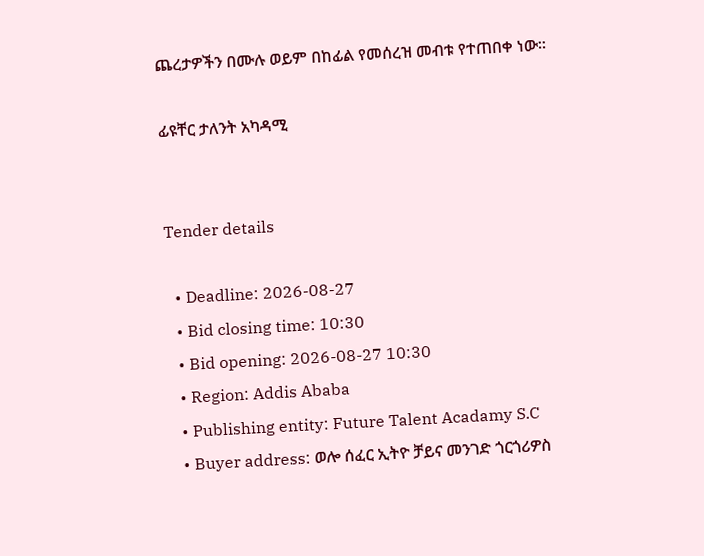ጨረታዎችን በሙሉ ወይም በከፊል የመሰረዝ መብቱ የተጠበቀ ነው።

ፊዩቸር ታለንት አካዳሚ


Tender details

  • Deadline: 2026-08-27
  • Bid closing time: 10:30
  • Bid opening: 2026-08-27 10:30
  • Region: Addis Ababa
  • Publishing entity: Future Talent Acadamy S.C
  • Buyer address: ወሎ ሰፈር ኢትዮ ቻይና መንገድ ጎርጎሪዎስ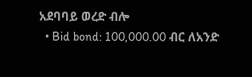አደባባይ ወረድ ብሎ
  • Bid bond: 100,000.00 ብር ለአንድ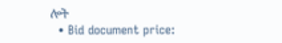ሎት
  • Bid document price: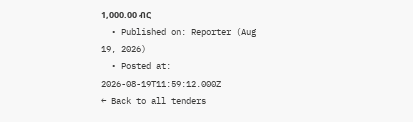1,000.00 ብር
  • Published on: Reporter (Aug 19, 2026)
  • Posted at: 2026-08-19T11:59:12.000Z
← Back to all tenders